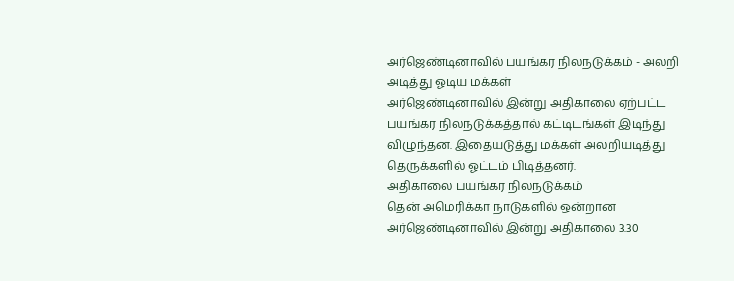அர்ஜெண்டினாவில் பயங்கர நிலநடுக்கம் - அலறி அடித்து ஓடிய மக்கள்
அர்ஜெண்டினாவில் இன்று அதிகாலை ஏற்பட்ட பயங்கர நிலநடுக்கத்தால் கட்டிடங்கள் இடிந்து விழுந்தன. இதையடுத்து மக்கள் அலறியடித்து தெருக்களில் ஓட்டம் பிடித்தனர்.
அதிகாலை பயங்கர நிலநடுக்கம்
தென் அமெரிக்கா நாடுகளில் ஒன்றான அர்ஜெண்டினாவில் இன்று அதிகாலை 3.30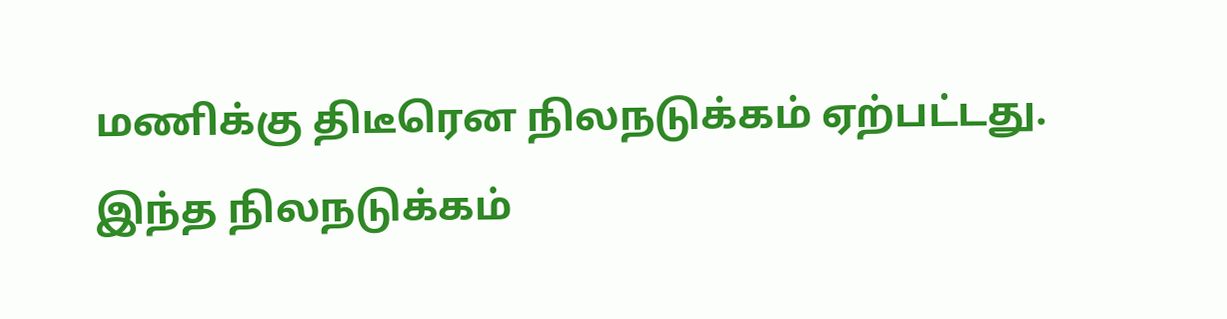மணிக்கு திடீரென நிலநடுக்கம் ஏற்பட்டது.
இந்த நிலநடுக்கம்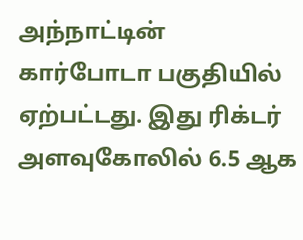அந்நாட்டின் கார்போடா பகுதியில் ஏற்பட்டது. இது ரிக்டர் அளவுகோலில் 6.5 ஆக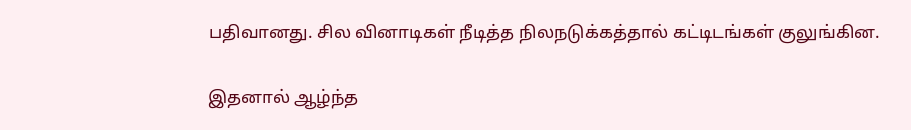பதிவானது. சில வினாடிகள் நீடித்த நிலநடுக்கத்தால் கட்டிடங்கள் குலுங்கின.

இதனால் ஆழ்ந்த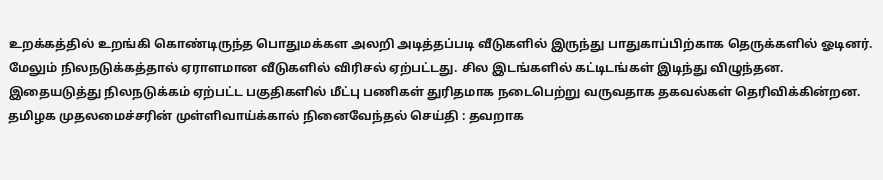உறக்கத்தில் உறங்கி கொண்டிருந்த பொதுமக்கள அலறி அடித்தப்படி வீடுகளில் இருந்து பாதுகாப்பிற்காக தெருக்களில் ஓடினர்.
மேலும் நிலநடுக்கத்தால் ஏராளமான வீடுகளில் விரிசல் ஏற்பட்டது. சில இடங்களில் கட்டிடங்கள் இடிந்து விழுந்தன.
இதையடுத்து நிலநடுக்கம் ஏற்பட்ட பகுதிகளில் மீட்பு பணிகள் துரிதமாக நடைபெற்று வருவதாக தகவல்கள் தெரிவிக்கின்றன.
தமிழக முதலமைச்சரின் முள்ளிவாய்க்கால் நினைவேந்தல் செய்தி : தவறாக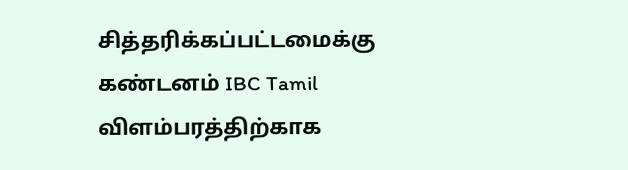சித்தரிக்கப்பட்டமைக்கு கண்டனம் IBC Tamil
விளம்பரத்திற்காக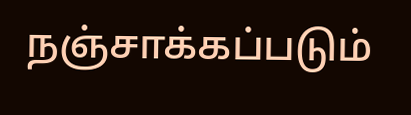நஞ்சாக்கப்படும்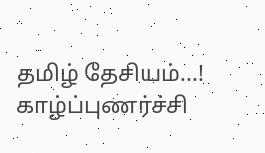தமிழ் தேசியம்...! காழ்ப்புணர்ச்சி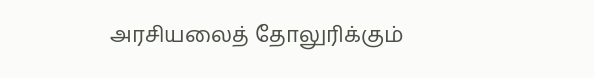அரசியலைத் தோலுரிக்கும்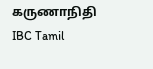கருணாநிதி IBC Tamil